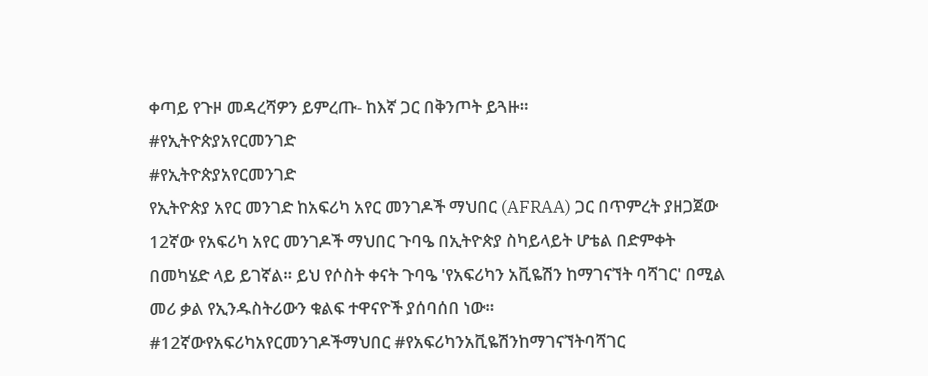ቀጣይ የጉዞ መዳረሻዎን ይምረጡ- ከእኛ ጋር በቅንጦት ይጓዙ።
#የኢትዮጵያአየርመንገድ
#የኢትዮጵያአየርመንገድ
የኢትዮጵያ አየር መንገድ ከአፍሪካ አየር መንገዶች ማህበር (AFRAA) ጋር በጥምረት ያዘጋጀው 12ኛው የአፍሪካ አየር መንገዶች ማህበር ጉባዔ በኢትዮጵያ ስካይላይት ሆቴል በድምቀት በመካሄድ ላይ ይገኛል። ይህ የሶስት ቀናት ጉባዔ 'የአፍሪካን አቪዬሽን ከማገናኘት ባሻገር' በሚል መሪ ቃል የኢንዱስትሪውን ቁልፍ ተዋናዮች ያሰባሰበ ነው። #12ኛውየአፍሪካአየርመንገዶችማህበር #የአፍሪካንአቪዬሽንከማገናኘትባሻገር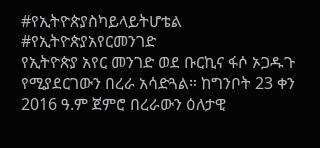#የኢትዮጵያስካይላይትሆቴል #የኢትዮጵያአየርመንገድ
የኢትዮጵያ አየር መንገድ ወደ ቡርኪና ፋሶ ኦጋዱጉ የሚያደርገውን በረራ አሳድጓል። ከግንቦት 23 ቀን 2016 ዓ.ም ጀምሮ በረራውን ዕለታዊ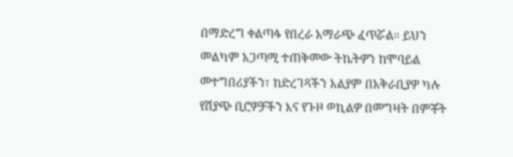በማድረግ ቀልጣፋ የበረራ አማራጭ ፈጥሯል። ይህን መልካም አጋጣሚ ተጠቅመው ትኬትዎን ከሞባይል መተግበሪያችን፣ ከድረገጻችን አልያም በአቅራቢያዎ ካሉ የሽያጭ ቢሮዎቻችን እና የጉዞ ወኪልዎ በመግዛት በምቾት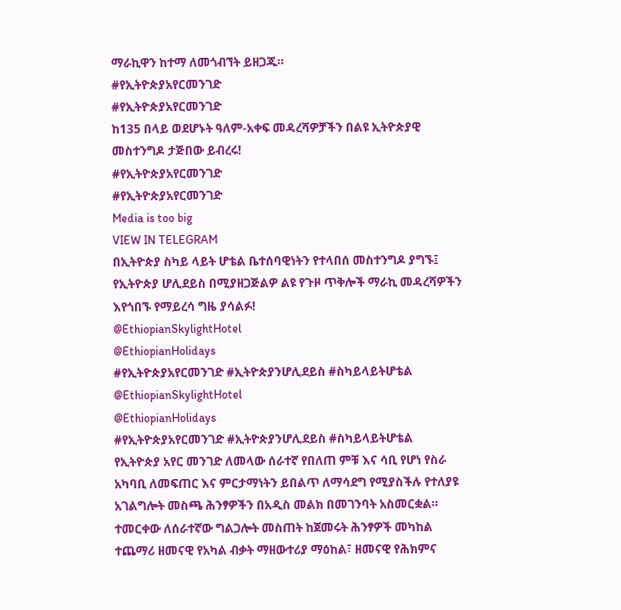ማራኪዋን ከተማ ለመጎብኘት ይዘጋጁ።
#የኢትዮጵያአየርመንገድ
#የኢትዮጵያአየርመንገድ
ከ135 በላይ ወደሆኑት ዓለም-አቀፍ መዳረሻዎቻችን በልዩ ኢትዮጵያዊ መስተንግዶ ታጅበው ይብረሩ!
#የኢትዮጵያአየርመንገድ
#የኢትዮጵያአየርመንገድ
Media is too big
VIEW IN TELEGRAM
በኢትዮጵያ ስካይ ላይት ሆቴል ቤተሰባዊነትን የተላበሰ መስተንግዶ ያግኙ፤ የኢትዮጵያ ሆሊደይስ በሚያዘጋጅልዎ ልዩ የጉዞ ጥቅሎች ማራኪ መዳረሻዎችን እየጎበኙ የማይረሳ ግዜ ያሳልፉ!
@EthiopianSkylightHotel
@EthiopianHolidays
#የኢትዮጵያአየርመንገድ #ኢትዮጵያንሆሊደይስ #ስካይላይትሆቴል
@EthiopianSkylightHotel
@EthiopianHolidays
#የኢትዮጵያአየርመንገድ #ኢትዮጵያንሆሊደይስ #ስካይላይትሆቴል
የኢትዮጵያ አየር መንገድ ለመላው ሰራተኛ የበለጠ ምቹ እና ሳቢ የሆነ የስራ አካባቢ ለመፍጠር እና ምርታማነትን ይበልጥ ለማሳደግ የሚያስችሉ የተለያዩ አገልግሎት መስጫ ሕንፃዎችን በአዲስ መልክ በመገንባት አስመርቋል። ተመርቀው ለሰራተኛው ግልጋሎት መስጠት ከጀመሩት ሕንፃዎች መካከል ተጨማሪ ዘመናዊ የአካል ብቃት ማዘውተሪያ ማዕከል፣ ዘመናዊ የሕክምና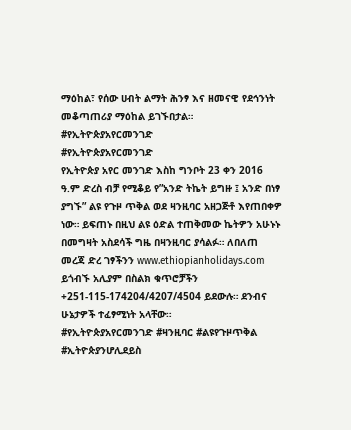ማዕከል፣ የሰው ሀብት ልማት ሕንፃ እና ዘመናዊ የደኅንነት መቆጣጠሪያ ማዕከል ይገኙበታል።
#የኢትዮጵያአየርመንገድ
#የኢትዮጵያአየርመንገድ
የኢትዮጵያ አየር መንገድ እስከ ግንቦት 23 ቀን 2016 ዓ.ም ድረስ ብቻ የሚቆይ የ”አንድ ትኬት ይግዙ ፤ አንድ በነፃ ያግኙ” ልዩ የጉዞ ጥቅል ወደ ዛንዚባር አዘጋጅቶ እየጠበቀዎ ነው። ይፍጠኑ በዚህ ልዩ ዕድል ተጠቅመው ኬትዎን አሁኑኑ በመግዛት አስደሳች ግዜ በዛንዚባር ያሳልፉ። ለበለጠ መረጃ ድረ ገፃችንን www.ethiopianholidays.com ይጎብኙ አሊያም በስልክ ቁጥሮቻችን +251-115-174204/4207/4504 ይደውሉ። ደንብና ሁኔታዎች ተፈፃሚነት አላቸው።
#የኢትዮጵያአየርመንገድ #ዛንዚባር #ልዩየጉዞጥቅል #ኢትዮጵያንሆሊደይስ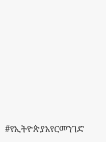#የኢትዮጵያአየርመንገድ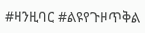#ዛንዚባር #ልዩየጉዞጥቅል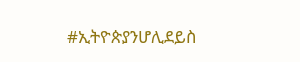#ኢትዮጵያንሆሊደይስ